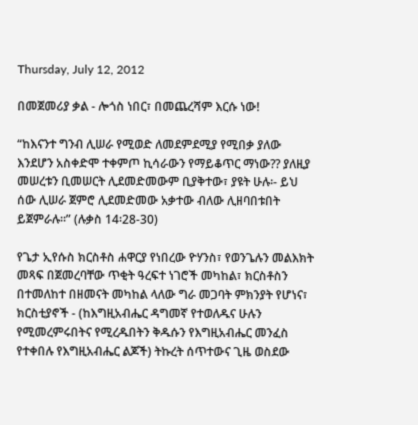Thursday, July 12, 2012

በመጀመሪያ ቃል - ሎጎስ ነበር፣ በመጨረሻም እርሱ ነው!

“ከእናንተ ግንብ ሊሠራ የሚወድ ለመደምደሚያ የሚበቃ ያለው እንደሆን አስቀድሞ ተቀምጦ ኪሳራውን የማይቆጥር ማነው?? ያለዚያ መሠረቱን ቢመሠርት ሊደመድመውም ቢያቅተው፣ ያዩት ሁሉ፡- ይህ ሰው ሊሠራ ጀምሮ ሊደመድመው አቃተው ብለው ሊዘባበቱበት ይጀምራሉ።” (ሉቃስ 14፡28-30)

የጌታ ኢየሱስ ክርስቶስ ሐዋርያ የነበረው ዮሃንስ፣ የወንጌሉን መልእክት መጻፍ በጀመረባቸው ጥቂት ዓረፍተ ነገሮች መካከል፣ ክርስቶስን በተመለከተ በዘመናት መካከል ላለው ግራ መጋባት ምክንያት የሆነና፣ ክርስቲያኖች - (ከእግዚአብሔር ዳግመኛ የተወለዱና ሁሉን የሚመረምሩበትና የሚረዱበትን ቅዱሱን የእግዚአብሔር መንፈስ የተቀበሉ የእግዚአብሔር ልጆች) ትኩረት ሰጥተውና ጊዜ ወስደው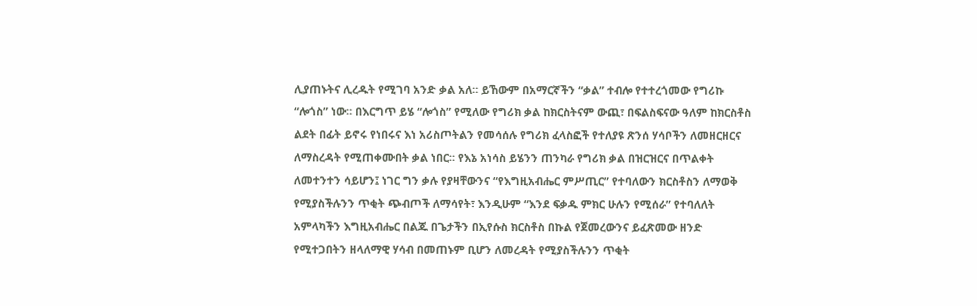ሊያጠኑትና ሊረዱት የሚገባ አንድ ቃል አለ። ይኸውም በአማርኛችን “ቃል” ተብሎ የተተረጎመው የግሪኩ “ሎጎስ” ነው። በእርግጥ ይሄ “ሎጎስ” የሚለው የግሪክ ቃል ከክርስትናም ውጪ፣ በፍልስፍናው ዓለም ከክርስቶስ ልደት በፊት ይኖሩ የነበሩና እነ አሪስጦትልን የመሳሰሉ የግሪክ ፈላስፎች የተለያዩ ጽንሰ ሃሳቦችን ለመዘርዘርና ለማስረዳት የሚጠቀሙበት ቃል ነበር። የእኔ አነሳስ ይሄንን ጠንካራ የግሪክ ቃል በዝርዝርና በጥልቀት ለመተንተን ሳይሆን፤ ነገር ግን ቃሉ የያዛቸውንና “የእግዚአብሔር ምሥጢር” የተባለውን ክርስቶስን ለማወቅ የሚያስችሉንን ጥቂት ጭብጦች ለማሳየት፣ እንዲሁም “እንደ ፍቃዱ ምክር ሁሉን የሚሰራ” የተባለለት አምላካችን እግዚአብሔር በልጁ በጌታችን በኢየሱስ ክርስቶስ በኩል የጀመረውንና ይፈጽመው ዘንድ የሚተጋበትን ዘላለማዊ ሃሳብ በመጠኑም ቢሆን ለመረዳት የሚያስችሉንን ጥቂት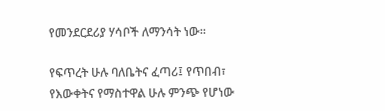የመንደርደሪያ ሃሳቦች ለማንሳት ነው።

የፍጥረት ሁሉ ባለቤትና ፈጣሪ፤ የጥበብ፣ የእውቀትና የማስተዋል ሁሉ ምንጭ የሆነው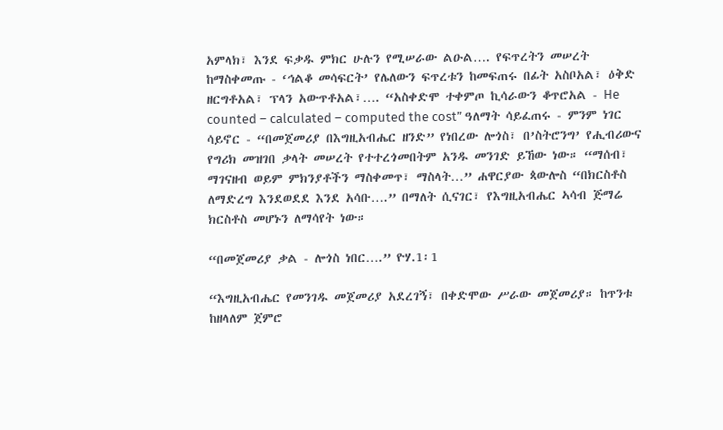አምላክ፣ እንደ ፍቃዱ ምክር ሁሉን የሚሠራው ልዑል…. የፍጥረትን መሠረት ከማስቀመጡ - ‘ኅልቆ መሳፍርት’ የሌለውን ፍጥረቱን ከመፍጠሩ በፊት አስቦአል፣ ዕቅድ ዘርግቶአል፣ ፕላን አውጥቶአል፣…. “አስቀድሞ ተቀምጦ ኪሳራውን ቆጥሮአል - He counted – calculated – computed the cost” ዓለማት ሳይፈጠሩ - ምንም ነገር ሳይኖር - “በመጀመሪያ በእግዚአብሔር ዘንድ” የነበረው ሎጎስ፣ በ’ስትሮንግ’ የሒብሪውና የግሪክ መዝገበ ቃላት መሠረት የተተረጎመበትም አንዱ መንገድ ይኸው ነው። “ማሰብ፣ ማገናዘብ ወይም ምክንያቶችን ማስቀመጥ፣ ማስላት…” ሐዋርያው ጳውሎስ “በክርስቶስ ለማድረግ እንደወደደ እንደ አሳቡ….” በማለት ሲናገር፣ የእግዚአብሔር ኣሳብ ጅማሬ ክርስቶስ መሆኑን ለማሳየት ነው።

“በመጀመሪያ ቃል - ሎጎስ ነበር….” ዮሃ.1፡1

“እግዚአብሔር የመንገዱ መጀመሪያ አደረገኝ፣ በቀድሞው ሥራው መጀመሪያ። ከጥንቱ ከዘላለም ጀምሮ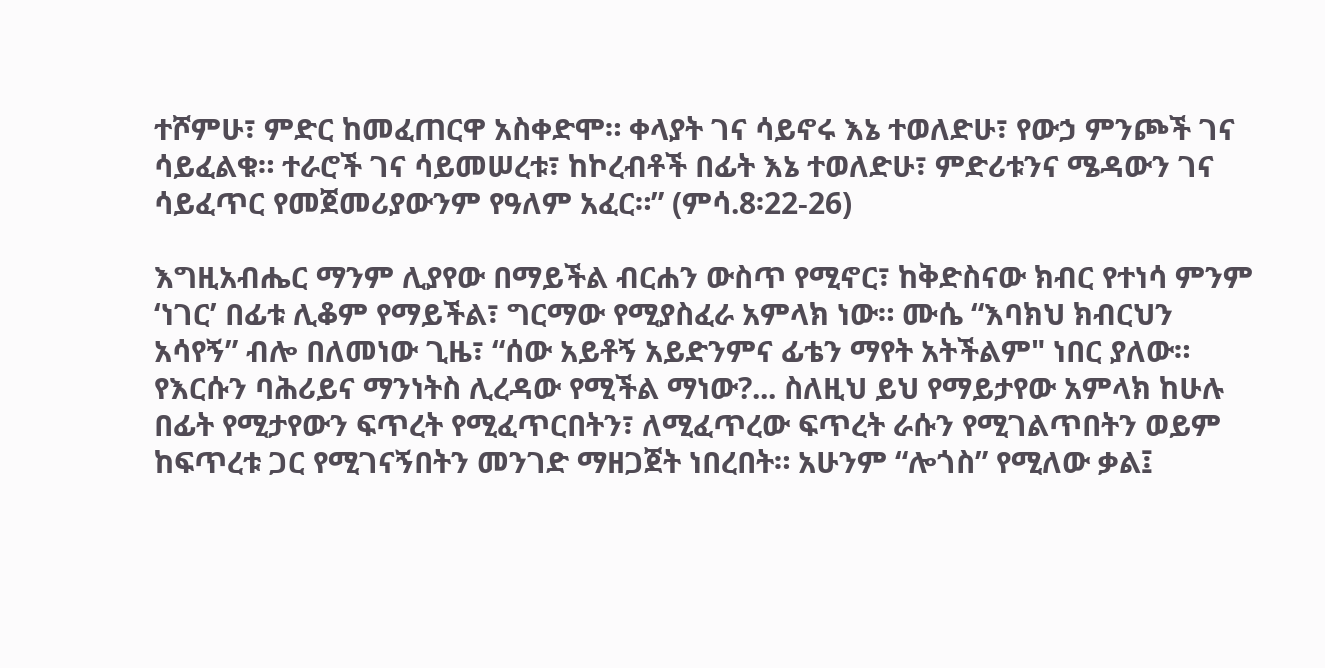ተሾምሁ፣ ምድር ከመፈጠርዋ አስቀድሞ። ቀላያት ገና ሳይኖሩ እኔ ተወለድሁ፣ የውኃ ምንጮች ገና ሳይፈልቁ። ተራሮች ገና ሳይመሠረቱ፣ ከኮረብቶች በፊት እኔ ተወለድሁ፣ ምድሪቱንና ሜዳውን ገና ሳይፈጥር የመጀመሪያውንም የዓለም አፈር።” (ምሳ.8፡22-26)

እግዚአብሔር ማንም ሊያየው በማይችል ብርሐን ውስጥ የሚኖር፣ ከቅድስናው ክብር የተነሳ ምንም ‘ነገር’ በፊቱ ሊቆም የማይችል፣ ግርማው የሚያስፈራ አምላክ ነው። ሙሴ “እባክህ ክብርህን አሳየኝ” ብሎ በለመነው ጊዜ፣ “ሰው አይቶኝ አይድንምና ፊቴን ማየት አትችልም" ነበር ያለው። የእርሱን ባሕሪይና ማንነትስ ሊረዳው የሚችል ማነው?... ስለዚህ ይህ የማይታየው አምላክ ከሁሉ በፊት የሚታየውን ፍጥረት የሚፈጥርበትን፣ ለሚፈጥረው ፍጥረት ራሱን የሚገልጥበትን ወይም ከፍጥረቱ ጋር የሚገናኝበትን መንገድ ማዘጋጀት ነበረበት። አሁንም “ሎጎስ” የሚለው ቃል፤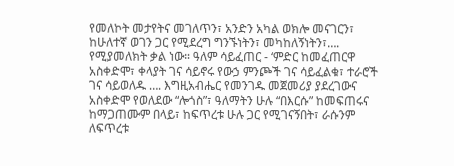የመለኮት መታየትና መገለጥን፣ አንድን አካል ወክሎ መናገርን፣ ከሁለተኛ ወገን ጋር የሚደረግ ግንኙነትን፣ መካከለኝነትን፣…. የሚያመለክት ቃል ነው። ዓለም ሳይፈጠር - ‘ምድር ከመፈጠርዋ አስቀድሞ፣ ቀላያት ገና ሳይኖሩ የውኃ ምንጮች ገና ሳይፈልቁ፣ ተራሮች ገና ሳይወለዱ …. እግዚአብሔር የመንገዱ መጀመሪያ ያደረገውና አስቀድሞ የወለደው “ሎጎስ”፣ ዓለማትን ሁሉ “በእርሱ” ከመፍጠሩና ከማጋጠሙም በላይ፣ ከፍጥረቱ ሁሉ ጋር የሚገናኝበት፣ ራሱንም ለፍጥረቱ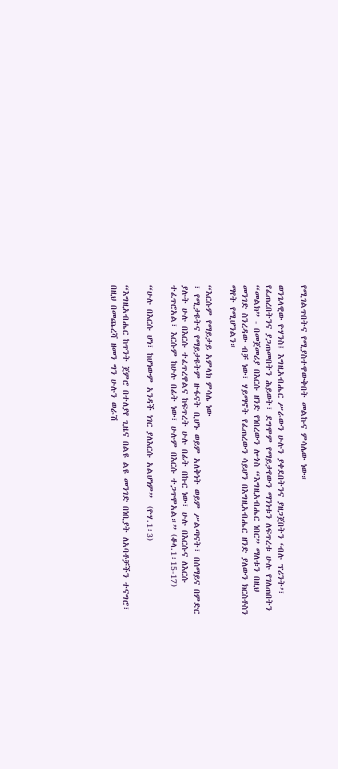የሚገልጥበትና የሚያስተዋውቅበት መልኩና ምሳሌው ነው።

ወንጌላዊው ዮሃንስ፤ እግዚአብሔር ሥራውን ሁሉን ያቀደበትንና ያዘጋጀበትን ‘ብሉ ፕሪንት’፣ የፈጠረበትንና ያጋጠመበትን ሕይወት፣ ደግሞም የማይታየውን ማንነቱን ለፍጥረቱ ሁሉ የገለጠበትን “መልክ” - በመጀመሪያ በእርሱ ዘንድ የነበረውን ሎጎስ “እግዚአብሔር ነበር” ማለቱን በዚህ መንገድ ስንረዳው ብቻ ነው፣ ሃይማኖት የፈጠረውን ሳይሆን በእግዚአብሔር ዘንድ ያለውን ክርስቶስን ማየት የሚሆንልን።

“እርሱም የማይታይ አምላክ ምሳሌ ነው
፣ የሚታዩትና የማይታዩትም ዙፋናት ቢሆኑ ወይም አለቅነት ወይም ሥልጣናት፣ በሰማይና በምድር ያሉት ሁሉ በእርሱ ተፈጥረዋልና ከፍጥረት ሁሉ በፊት በኩር ነው፣ ሁሉ በእርሱና ለእርሱ ተፈጥሮአል፣ እርሱም ከሁሉ በፊት ነው፣ ሁሉም በእርሱ ተጋጥሞአል።” (ቆላ.1፡15-17)

“ሁሉ በእርሱ ሆነ፣ ከሆነውም አንዳች ነገር ያለእርሱ አልሆነም”  (ዮሃ.1፡3)

“እግዚአብሔር ከጥንት ጀምሮ በተለያየ ጊዜና በልዩ ልዩ መንገድ በነቢያት ለአባቶቻችን ተናግሮ፣ በዚህ በመጨረሻ ዘመን ግን ሁሉን ወራሽ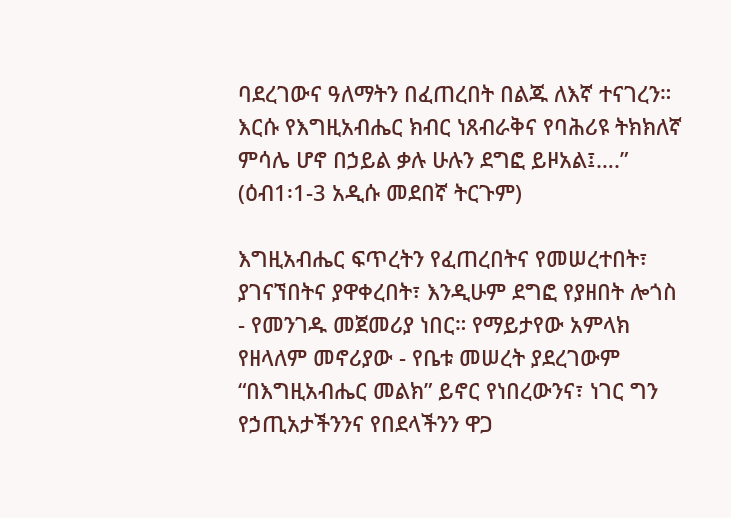ባደረገውና ዓለማትን በፈጠረበት በልጁ ለእኛ ተናገረን። እርሱ የእግዚአብሔር ክብር ነጸብራቅና የባሕሪዩ ትክክለኛ ምሳሌ ሆኖ በኃይል ቃሉ ሁሉን ደግፎ ይዞአል፤….” (ዕብ1፡1-3 አዲሱ መደበኛ ትርጉም)

እግዚአብሔር ፍጥረትን የፈጠረበትና የመሠረተበት፣ ያገናኘበትና ያዋቀረበት፣ እንዲሁም ደግፎ የያዘበት ሎጎስ - የመንገዱ መጀመሪያ ነበር። የማይታየው አምላክ የዘላለም መኖሪያው - የቤቱ መሠረት ያደረገውም “በእግዚአብሔር መልክ” ይኖር የነበረውንና፣ ነገር ግን የኃጢአታችንንና የበደላችንን ዋጋ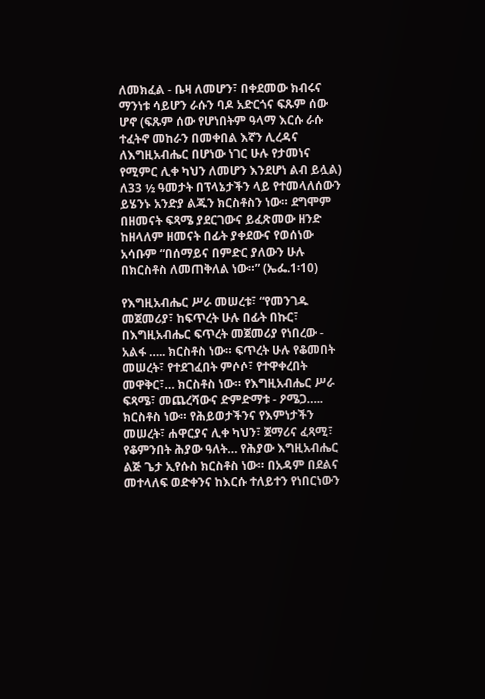ለመክፈል - ቤዛ ለመሆን፣ በቀደመው ክብሩና ማንነቱ ሳይሆን ራሱን ባዶ አድርጎና ፍጹም ሰው ሆኖ (ፍጹም ሰው የሆነበትም ዓላማ እርሱ ራሱ ተፈትኖ መከራን በመቀበል እኛን ሊረዳና ለእግዚአብሔር በሆነው ነገር ሁሉ የታመነና የሚምር ሊቀ ካህን ለመሆን እንደሆነ ልብ ይሏል) ለ33 ½ ዓመታት በፕላኔታችን ላይ የተመላለሰውን ይሄንኑ አንድያ ልጁን ክርስቶስን ነው። ደግሞም በዘመናት ፍጻሜ ያደርገውና ይፈጽመው ዘንድ ከዘላለም ዘመናት በፊት ያቀደውና የወሰነው አሳቡም “በሰማይና በምድር ያለውን ሁሉ በክርስቶስ ለመጠቅለል ነው።” (ኤፌ.1፡10)

የእግዚአብሔር ሥራ መሠረቱ፣ “የመንገዱ መጀመሪያ፣ ከፍጥረት ሁሉ በፊት በኩር፣ በእግዚአብሔር ፍጥረት መጀመሪያ የነበረው - አልፋ ….. ክርስቶስ ነው። ፍጥረት ሁሉ የቆመበት መሠረት፣ የተደገፈበት ምሶሶ፣ የተዋቀረበት መዋቅር፣… ክርስቶስ ነው። የእግዚአብሔር ሥራ ፍጻሜ፣ መጨረሻውና ድምድማቱ - ዖሜጋ….. ክርስቶስ ነው። የሕይወታችንና የእምነታችን መሠረት፣ ሐዋርያና ሊቀ ካህን፣ ጀማሪና ፈጻሚ፣ የቆምንበት ሕያው ዓለት… የሕያው እግዚአብሔር ልጅ ጌታ ኢየሱስ ክርስቶስ ነው። በአዳም በደልና መተላለፍ ወድቀንና ከእርሱ ተለይተን የነበርነውን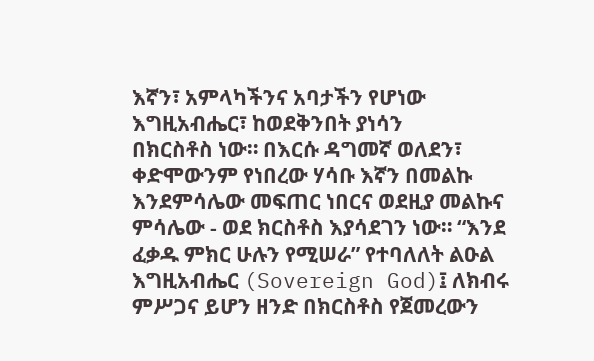እኛን፣ አምላካችንና አባታችን የሆነው እግዚአብሔር፣ ከወደቅንበት ያነሳን
በክርስቶስ ነው። በእርሱ ዳግመኛ ወለደን፣ ቀድሞውንም የነበረው ሃሳቡ እኛን በመልኩ እንደምሳሌው መፍጠር ነበርና ወደዚያ መልኩና ምሳሌው - ወደ ክርስቶስ እያሳደገን ነው። “እንደ ፈቃዱ ምክር ሁሉን የሚሠራ” የተባለለት ልዑል እግዚአብሔር (Sovereign God)፤ ለክብሩ ምሥጋና ይሆን ዘንድ በክርስቶስ የጀመረውን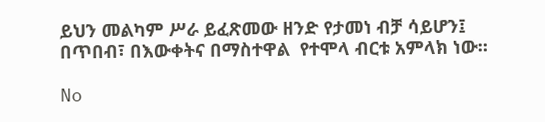ይህን መልካም ሥራ ይፈጽመው ዘንድ የታመነ ብቻ ሳይሆን፤ በጥበብ፣ በእውቀትና በማስተዋል  የተሞላ ብርቱ አምላክ ነው።

No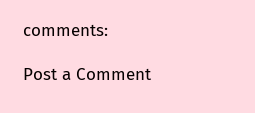comments:

Post a Comment